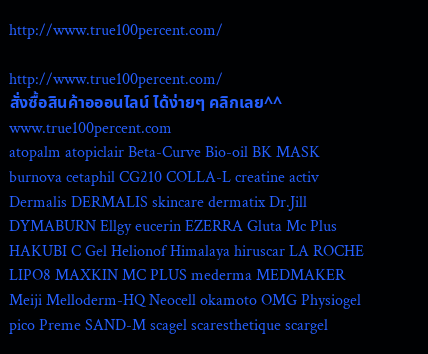http://www.true100percent.com/

http://www.true100percent.com/
สั่งซื้อสินค้าอออนไลน์ ได้ง่ายๆ คลิกเลย^^ www.true100percent.com
atopalm atopiclair Beta-Curve Bio-oil BK MASK burnova cetaphil CG210 COLLA-L creatine activ Dermalis DERMALIS skincare dermatix Dr.Jill DYMABURN Ellgy eucerin EZERRA Gluta Mc Plus HAKUBI C Gel Helionof Himalaya hiruscar LA ROCHE LIPO8 MAXKIN MC PLUS mederma MEDMAKER Meiji Melloderm-HQ Neocell okamoto OMG Physiogel pico Preme SAND-M scagel scaresthetique scargel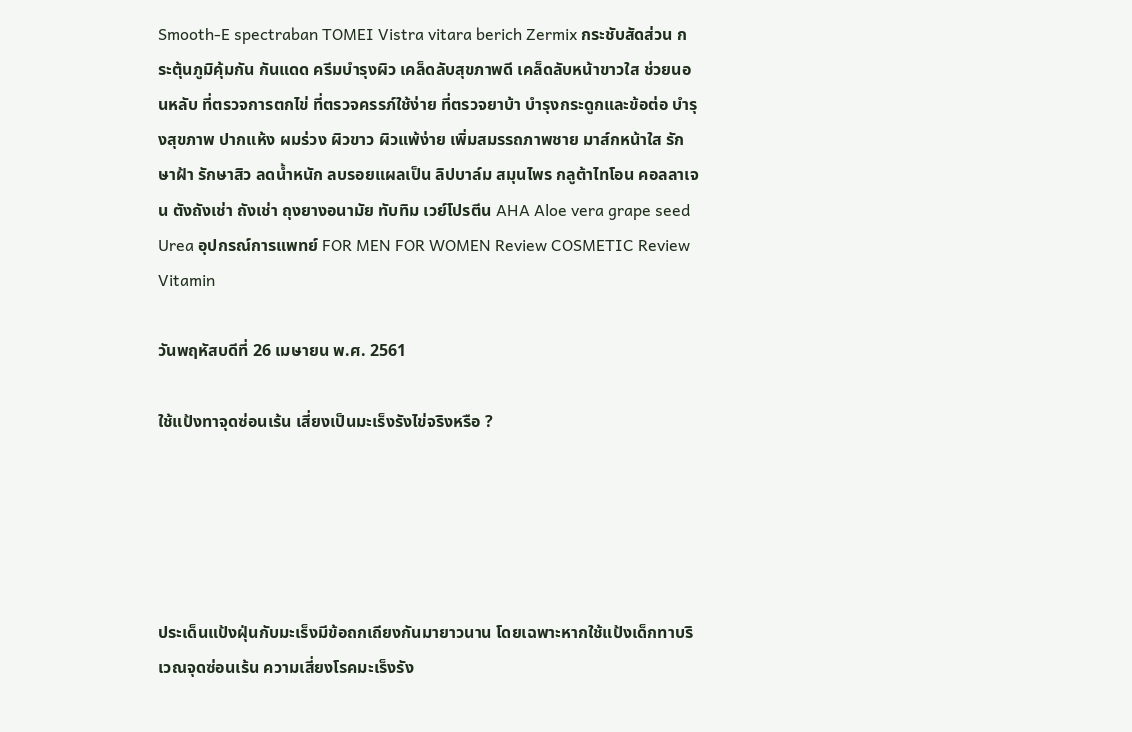Smooth-E spectraban TOMEI Vistra vitara berich Zermix กระชับสัดส่วน กระตุ้นภูมิคุ้มกัน กันแดด ครีมบำรุงผิว เคล็ดลับสุขภาพดี เคล็ดลับหน้าขาวใส ช่วยนอนหลับ ที่ตรวจการตกไข่ ที่ตรวจครรภ์ใช้ง่าย ที่ตรวจยาบ้า บำรุงกระดูกและข้อต่อ บำรุงสุขภาพ ปากแห้ง ผมร่วง ผิวขาว ผิวแพ้ง่าย เพิ่มสมรรถภาพชาย มาส์กหน้าใส รักษาฝ้า รักษาสิว ลดน้ำหนัก ลบรอยแผลเป็น ลิปบาล์ม สมุนไพร กลูต้าไทโอน คอลลาเจน ตังถังเช่า ถังเช่า ถุงยางอนามัย ทับทิม เวย์โปรตีน AHA Aloe vera grape seed Urea อุปกรณ์การแพทย์ FOR MEN FOR WOMEN Review COSMETIC Review Vitamin

วันพฤหัสบดีที่ 26 เมษายน พ.ศ. 2561

ใช้แป้งทาจุดซ่อนเร้น เสี่ยงเป็นมะเร็งรังไข่จริงหรือ ?





ประเด็นแป้งฝุ่นกับมะเร็งมีข้อถกเถียงกันมายาวนาน โดยเฉพาะหากใช้แป้งเด็กทาบริเวณจุดซ่อนเร้น ความเสี่ยงโรคมะเร็งรัง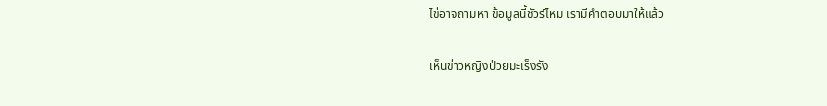ไข่อาจถามหา ข้อมูลนี้ชัวร์ไหม เรามีคำตอบมาให้แล้ว

เห็นข่าวหญิงป่วยมะเร็งรัง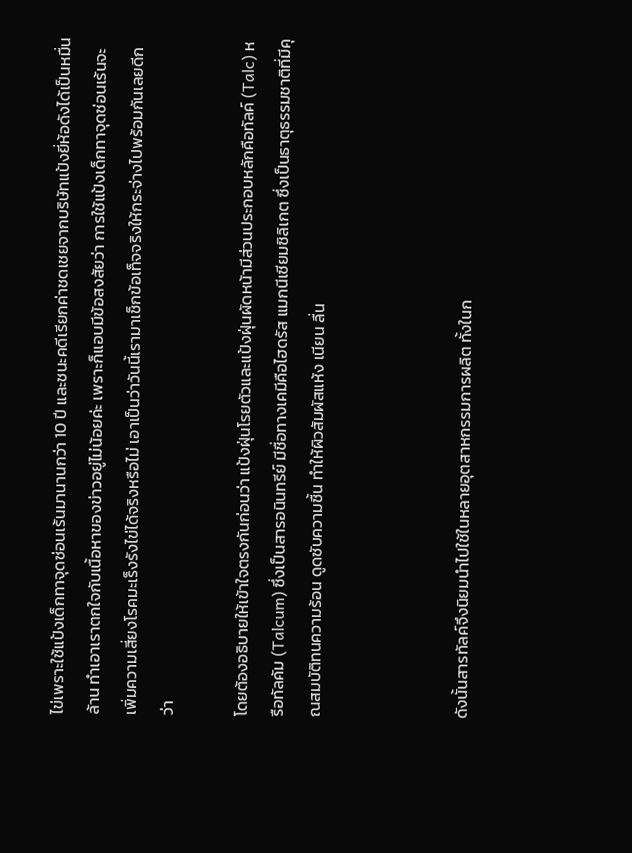ไข่เพราะใช้แป้งเด็กทาจุดซ่อนเร้นมานานกว่า 10 ปี และชนะคดีเรียกค่าชดเชยจากบริษัทแป้งยี่ห้อดังได้เป็นหมื่นล้าน ทำเอาเราตกใจกับเนื้อหาของข่าวอยู่ไม่น้อยค่ะ เพราะก็แอบมีข้อสงสัยว่า การใช้แป้งเด็กทาจุดซ่อนเร้นจะเพิ่มความเสี่ยงโรคมะเร็งรังไข่ได้จริงหรือไม่ เอาเป็นว่าวันนี้เรามาเช็กข้อเท็จจริงให้กระจ่างไปพร้อมกันเลยดีกว่า

โดยต้องอธิบายให้เข้าใจตรงกันก่อนว่า แป้งฝุ่นโรยตัวและแป้งฝุ่นผัดหน้ามีส่วนประกอบหลักคือทัลค์ (Talc) หรือทัลคัม (Talcum) ซึ่งเป็นสารอนินทรีย์ มีชื่อทางเคมีคือไฮดรัส แมกนีเซียมซิลิเกต ซึ่งเป็นธาตุธรรมชาติที่มีคุณสมบัติทนความร้อน ดูดซับความชื้น ทำให้ผิวสัมผัสแห้ง เนียน ลื่น



ดังนั้นสารทัลค์จึงนิยมนำไปใช้ในหลายอุตสาหกรรมการผลิต ทั้งในก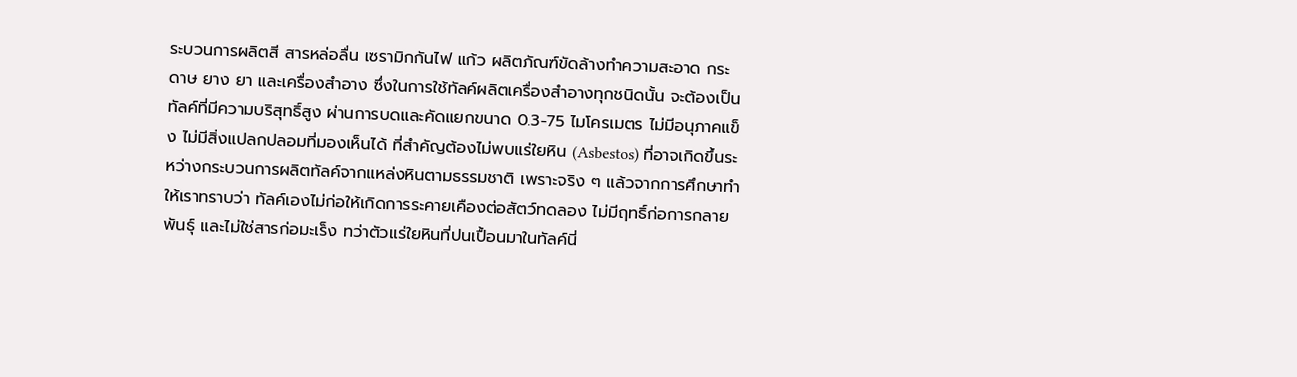ระบวนการผลิตสี สารหล่อลื่น เซรามิกกันไฟ แก้ว ผลิตภัณฑ์ขัดล้างทำความสะอาด กระดาษ ยาง ยา และเครื่องสำอาง ซึ่งในการใช้ทัลค์ผลิตเครื่องสำอางทุกชนิดนั้น จะต้องเป็นทัลค์ที่มีความบริสุทธิ์สูง ผ่านการบดและคัดแยกขนาด 0.3-75 ไมโครเมตร ไม่มีอนุภาคแข็ง ไม่มีสิ่งแปลกปลอมที่มองเห็นได้ ที่สำคัญต้องไม่พบแร่ใยหิน (Asbestos) ที่อาจเกิดขึ้นระหว่างกระบวนการผลิตทัลค์จากแหล่งหินตามธรรมชาติ เพราะจริง ๆ แล้วจากการศึกษาทำให้เราทราบว่า ทัลค์เองไม่ก่อให้เกิดการระคายเคืองต่อสัตว์ทดลอง ไม่มีฤทธิ์ก่อการกลายพันธุ์ และไม่ใช่สารก่อมะเร็ง ทว่าตัวแร่ใยหินที่ปนเปื้อนมาในทัลค์นี่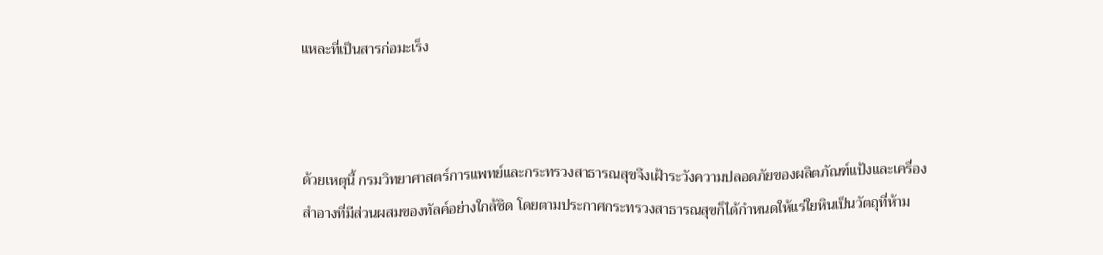แหละที่เป็นสารก่อมะเร็ง



ด้วยเหตุนี้ กรมวิทยาศาสตร์การแพทย์และกระทรวงสาธารณสุขจึงเฝ้าระวังความปลอดภัยของผลิตภัณฑ์แป้งและเครื่องสำอางที่มีส่วนผสมของทัลค์อย่างใกล้ชิด โดยตามประกาศกระทรวงสาธารณสุขก็ได้กำหนดให้แร่ใยหินเป็นวัตถุที่ห้าม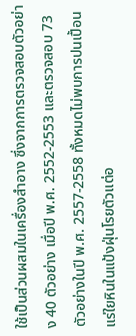ใช้เป็นส่วนผสมในเครื่องสำอาง ซึ่งจากการตรวจสอบตัวอย่าง 40 ตัวอย่าง เมื่อปี พ.ศ. 2552-2553 และตรวจสอบ 73 ตัวอย่างในปี พ.ศ. 2557-2558 ทั้งหมดไม่พบการปนเปื้อนแร่ใยหินในแป้งฝุ่นโรยตัวแต่อ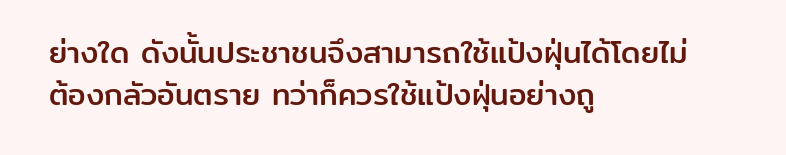ย่างใด ดังนั้นประชาชนจึงสามารถใช้แป้งฝุ่นได้โดยไม่ต้องกลัวอันตราย ทว่าก็ควรใช้แป้งฝุ่นอย่างถู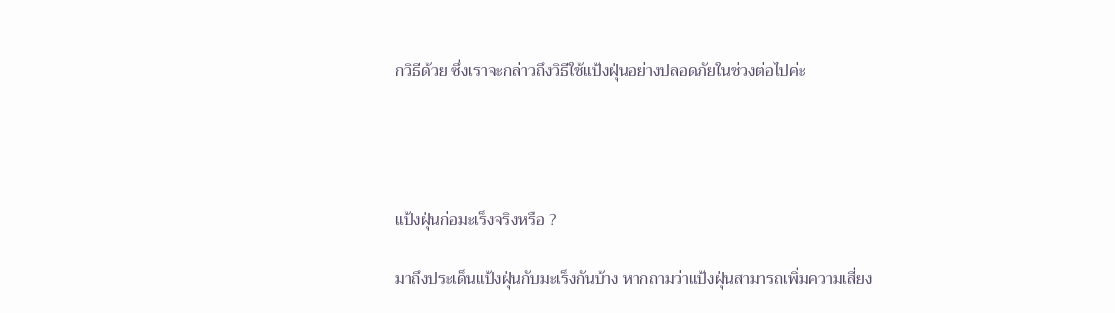กวิธีด้วย ซึ่งเราจะกล่าวถึงวิธีใช้แป้งฝุ่นอย่างปลอดภัยในช่วงต่อไปค่ะ




แป้งฝุ่นก่อมะเร็งจริงหรือ ?

มาถึงประเด็นแป้งฝุ่นกับมะเร็งกันบ้าง หากถามว่าแป้งฝุ่นสามารถเพิ่มความเสี่ยง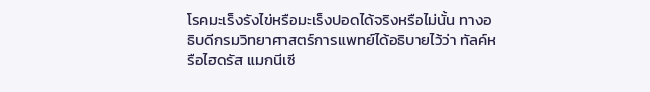โรคมะเร็งรังไข่หรือมะเร็งปอดได้จริงหรือไม่นั้น ทางอธิบดีกรมวิทยาศาสตร์การแพทย์ได้อธิบายไว้ว่า ทัลค์หรือไฮดรัส แมกนีเซี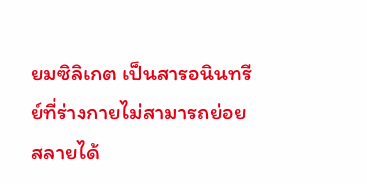ยมซิลิเกต เป็นสารอนินทรีย์ที่ร่างกายไม่สามารถย่อยสลายได้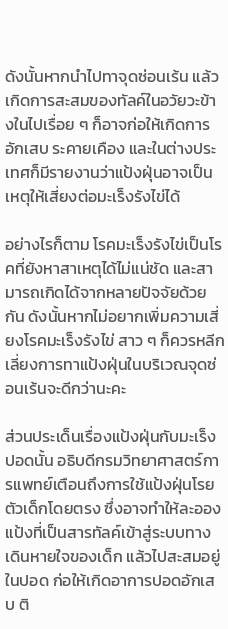ดังนั้นหากนำไปทาจุดซ่อนเร้น แล้วเกิดการสะสมของทัลค์ในอวัยวะข้างในไปเรื่อย ๆ ก็อาจก่อให้เกิดการอักเสบ ระคายเคือง และในต่างประเทศก็มีรายงานว่าแป้งฝุ่นอาจเป็นเหตุให้เสี่ยงต่อมะเร็งรังไข่ได้

อย่างไรก็ตาม โรคมะเร็งรังไข่เป็นโรคที่ยังหาสาเหตุได้ไม่แน่ชัด และสามารถเกิดได้จากหลายปัจจัยด้วยกัน ดังนั้นหากไม่อยากเพิ่มความเสี่ยงโรคมะเร็งรังไข่ สาว ๆ ก็ควรหลีกเลี่ยงการทาแป้งฝุ่นในบริเวณจุดซ่อนเร้นจะดีกว่านะคะ

ส่วนประเด็นเรื่องแป้งฝุ่นกับมะเร็งปอดนั้น อธิบดีกรมวิทยาศาสตร์การแพทย์เตือนถึงการใช้แป้งฝุ่นโรยตัวเด็กโดยตรง ซึ่งอาจทำให้ละอองแป้งที่เป็นสารทัลค์เข้าสู่ระบบทางเดินหายใจของเด็ก แล้วไปสะสมอยู่ในปอด ก่อให้เกิดอาการปอดอักเสบ ติ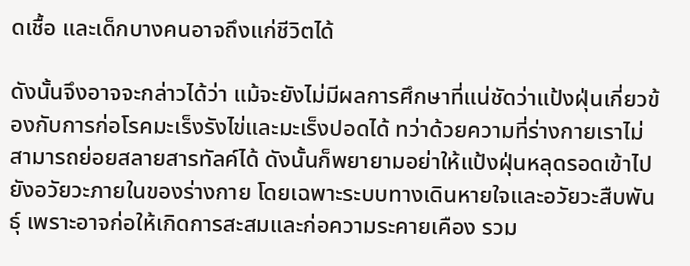ดเชื้อ และเด็กบางคนอาจถึงแก่ชีวิตได้

ดังนั้นจึงอาจจะกล่าวได้ว่า แม้จะยังไม่มีผลการศึกษาที่แน่ชัดว่าแป้งฝุ่นเกี่ยวข้องกับการก่อโรคมะเร็งรังไข่และมะเร็งปอดได้ ทว่าด้วยความที่ร่างกายเราไม่สามารถย่อยสลายสารทัลค์ได้ ดังนั้นก็พยายามอย่าให้แป้งฝุ่นหลุดรอดเข้าไปยังอวัยวะภายในของร่างกาย โดยเฉพาะระบบทางเดินหายใจและอวัยวะสืบพันธุ์ เพราะอาจก่อให้เกิดการสะสมและก่อความระคายเคือง รวม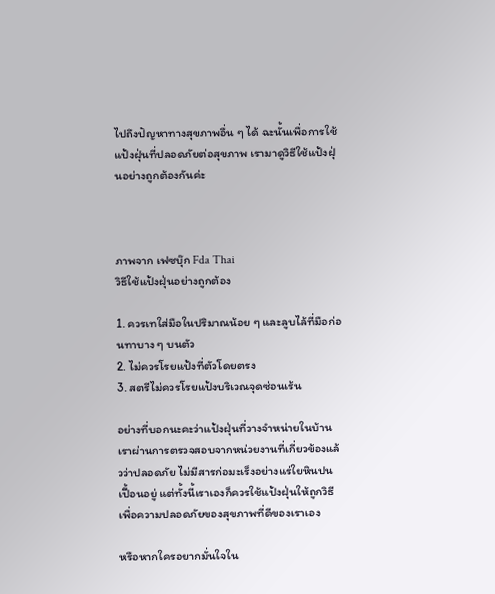ไปถึงปัญหาทางสุขภาพอื่น ๆ ได้ ฉะนั้นเพื่อการใช้แป้งฝุ่นที่ปลอดภัยต่อสุขภาพ เรามาดูวิธีใช้แป้งฝุ่นอย่างถูกต้องกันค่ะ



ภาพจาก เฟซบุ๊ก Fda Thai
วิธีใช้แป้งฝุ่นอย่างถูกต้อง

1. ควรเทใส่มือในปริมาณน้อย ๆ และลูบไล้ที่มือก่อนทาบาง ๆ บนตัว
2. ไม่ควรโรยแป้งที่ตัวโดยตรง
3. สตรีไม่ควรโรยแป้งบริเวณจุดซ่อนเร้น

อย่างที่บอกนะคะว่าแป้งฝุ่นที่วางจำหน่ายในบ้านเราผ่านการตรวจสอบจากหน่วยงานที่เกี่ยวข้องแล้วว่าปลอดภัย ไม่มีสารก่อมะเร็งอย่างแร่ใยหินปนเปื้อนอยู่ แต่ทั้งนี้เราเองก็ควรใช้แป้งฝุ่นให้ถูกวิธีเพื่อความปลอดภัยของสุขภาพที่ดีของเราเอง

หรือหากใครอยากมั่นใจใน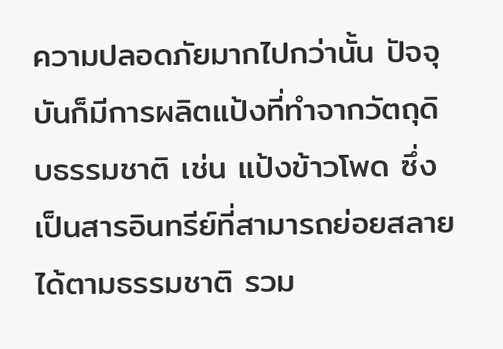ความปลอดภัยมากไปกว่านั้น ปัจจุบันก็มีการผลิตแป้งที่ทำจากวัตถุดิบธรรมชาติ เช่น แป้งข้าวโพด ซึ่งเป็นสารอินทรีย์ที่สามารถย่อยสลายได้ตามธรรมชาติ รวม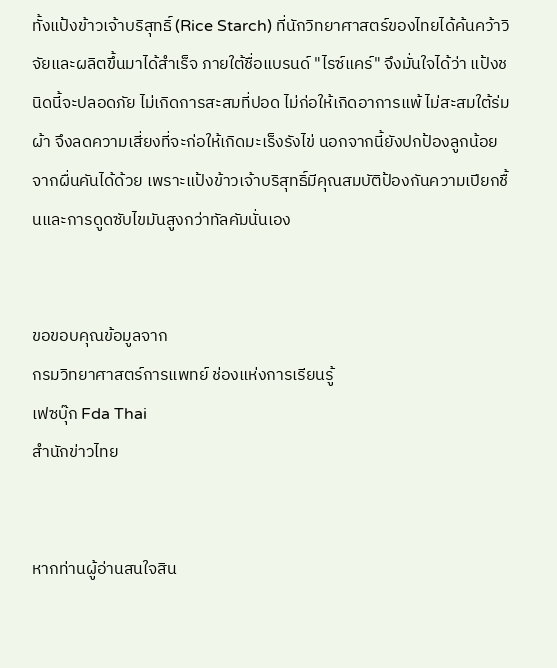ทั้งแป้งข้าวเจ้าบริสุทธิ์ (Rice Starch) ที่นักวิทยาศาสตร์ของไทยได้ค้นคว้าวิจัยและผลิตขึ้นมาได้สำเร็จ ภายใต้ชื่อแบรนด์ "ไรซ์แคร์" จึงมั่นใจได้ว่า แป้งชนิดนี้จะปลอดภัย ไม่เกิดการสะสมที่ปอด ไม่ก่อให้เกิดอาการแพ้ ไม่สะสมใต้ร่มผ้า จึงลดความเสี่ยงที่จะก่อให้เกิดมะเร็งรังไข่ นอกจากนี้ยังปกป้องลูกน้อยจากผื่นคันได้ด้วย เพราะแป้งข้าวเจ้าบริสุทธิ์มีคุณสมบัติป้องกันความเปียกชื้นและการดูดซับไขมันสูงกว่าทัลคัมนั่นเอง


ขอขอบคุณข้อมูลจาก
กรมวิทยาศาสตร์การแพทย์ ช่องแห่งการเรียนรู้
เฟซบุ๊ก Fda Thai
สำนักข่าวไทย


หากท่านผู้อ่านสนใจสิน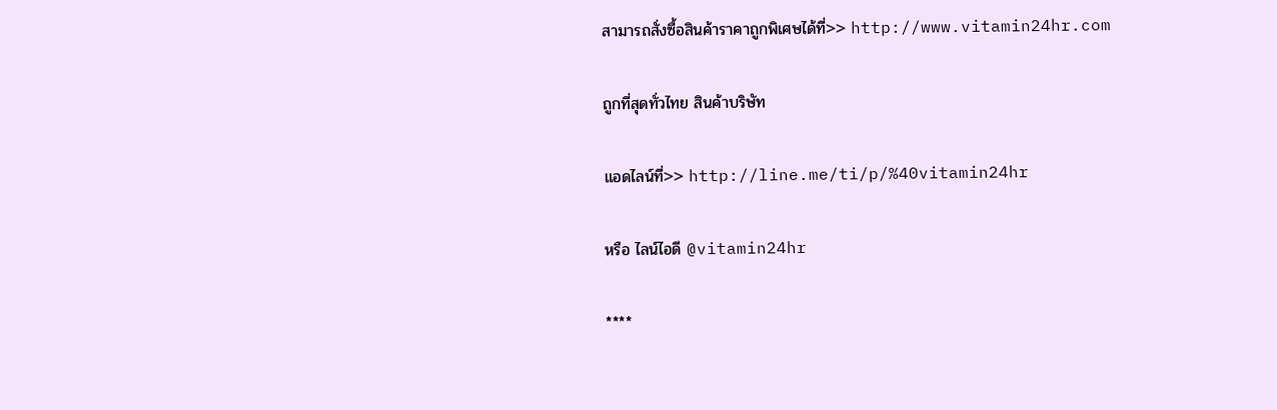สามารถสั่งซื้อสินค้าราคาถูกพิเศษได้ที่>> http://www.vitamin24hr.com

ถูกที่สุดทั่วไทย สินค้าบริษัท

แอดไลน์ที่>> http://line.me/ti/p/%40vitamin24hr

หรือ ไลน์ไอดี @vitamin24hr

****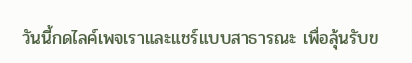วันนี้กดไลค์เพจเราและแชร์แบบสาธารณะ เพื่อลุ้นรับข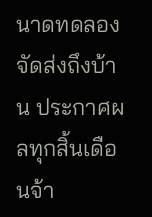นาดทดลอง จัดส่งถึงบ้าน ประกาศผลทุกสิ้นเดือนจ้า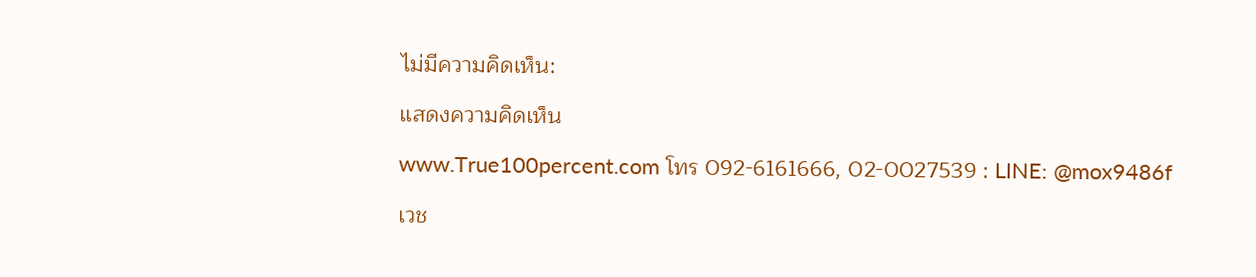ไม่มีความคิดเห็น:

แสดงความคิดเห็น

www.True100percent.com โทร 092-6161666, 02-0027539 : LINE: @mox9486f

เวช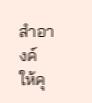สำอางค์ ให้คุ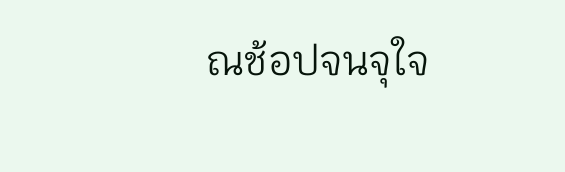ณช้อปจนจุใจ